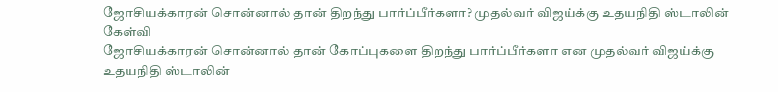ஜோசியக்காரன் சொன்னால் தான் திறந்து பார்ப்பீர்களா? முதல்வர் விஜய்க்கு உதயநிதி ஸ்டாலின் கேள்வி
ஜோசியக்காரன் சொன்னால் தான் கோப்புகளை திறந்து பார்ப்பீர்களா என முதல்வர் விஜய்க்கு உதயநிதி ஸ்டாலின்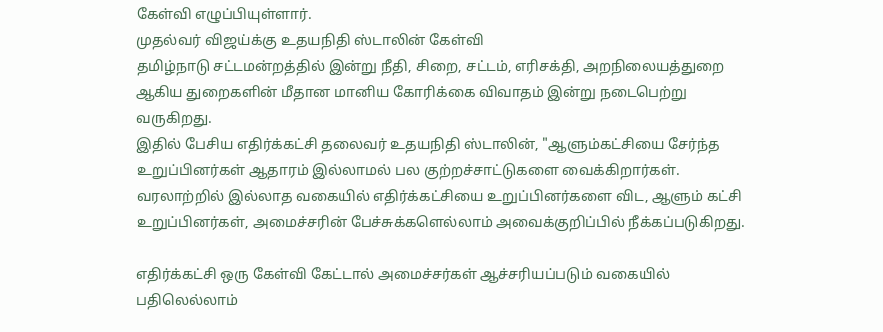கேள்வி எழுப்பியுள்ளார்.
முதல்வர் விஜய்க்கு உதயநிதி ஸ்டாலின் கேள்வி
தமிழ்நாடு சட்டமன்றத்தில் இன்று நீதி, சிறை, சட்டம், எரிசக்தி, அறநிலையத்துறை ஆகிய துறைகளின் மீதான மானிய கோரிக்கை விவாதம் இன்று நடைபெற்று வருகிறது.
இதில் பேசிய எதிர்க்கட்சி தலைவர் உதயநிதி ஸ்டாலின், "ஆளும்கட்சியை சேர்ந்த உறுப்பினர்கள் ஆதாரம் இல்லாமல் பல குற்றச்சாட்டுகளை வைக்கிறார்கள். வரலாற்றில் இல்லாத வகையில் எதிர்க்கட்சியை உறுப்பினர்களை விட, ஆளும் கட்சி உறுப்பினர்கள், அமைச்சரின் பேச்சுக்களெல்லாம் அவைக்குறிப்பில் நீக்கப்படுகிறது.

எதிர்க்கட்சி ஒரு கேள்வி கேட்டால் அமைச்சர்கள் ஆச்சரியப்படும் வகையில் பதிலெல்லாம்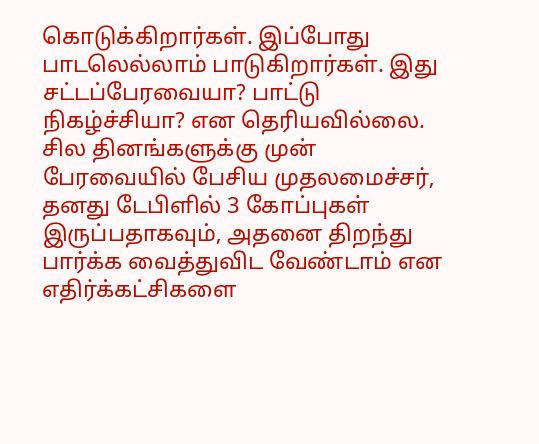கொடுக்கிறார்கள். இப்போது பாடலெல்லாம் பாடுகிறார்கள். இது சட்டப்பேரவையா? பாட்டு நிகழ்ச்சியா? என தெரியவில்லை.
சில தினங்களுக்கு முன் பேரவையில் பேசிய முதலமைச்சர், தனது டேபிளில் 3 கோப்புகள் இருப்பதாகவும், அதனை திறந்து பார்க்க வைத்துவிட வேண்டாம் என எதிர்க்கட்சிகளை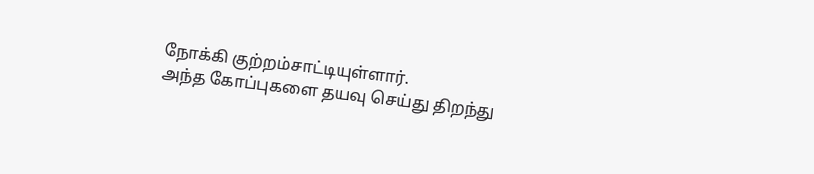நோக்கி குற்றம்சாட்டியுள்ளார்.
அந்த கோப்புகளை தயவு செய்து திறந்து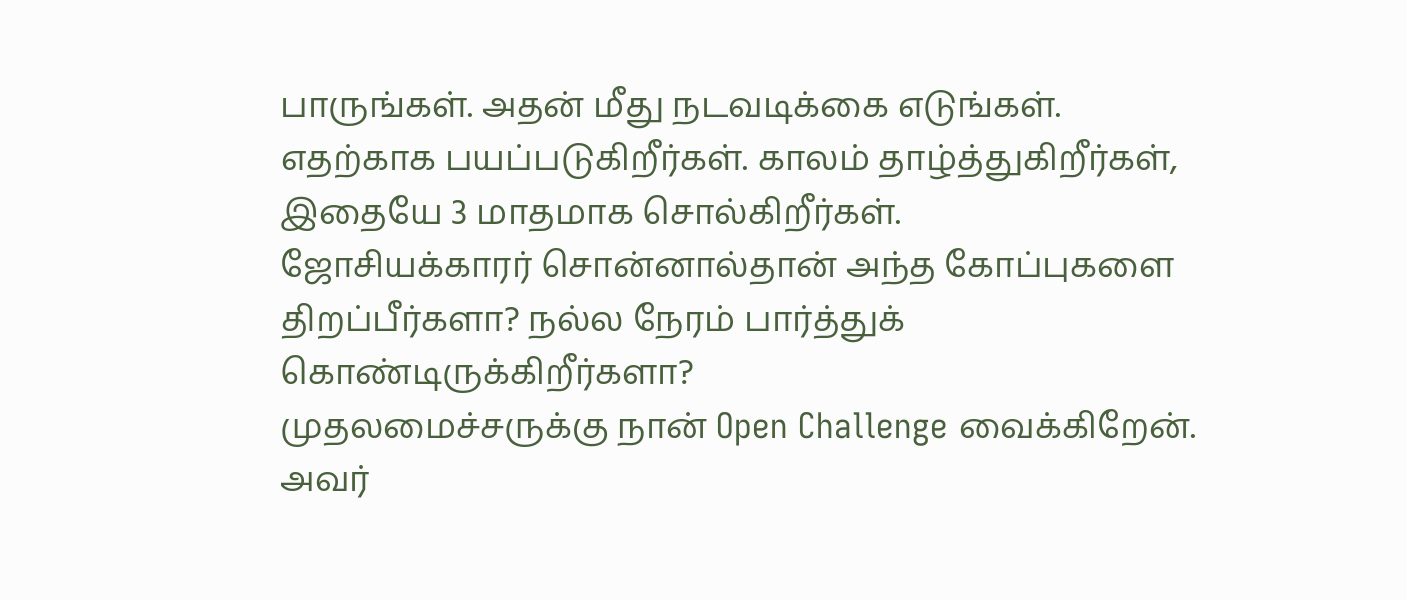பாருங்கள். அதன் மீது நடவடிக்கை எடுங்கள். எதற்காக பயப்படுகிறீர்கள். காலம் தாழ்த்துகிறீர்கள், இதையே 3 மாதமாக சொல்கிறீர்கள்.
ஜோசியக்காரர் சொன்னால்தான் அந்த கோப்புகளை திறப்பீர்களா? நல்ல நேரம் பார்த்துக் கொண்டிருக்கிறீர்களா?
முதலமைச்சருக்கு நான் Open Challenge வைக்கிறேன். அவர்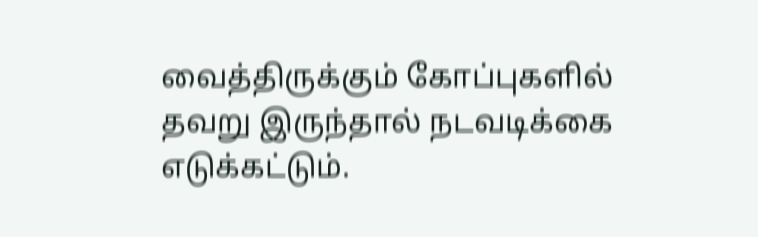வைத்திருக்கும் கோப்புகளில் தவறு இருந்தால் நடவடிக்கை எடுக்கட்டும்.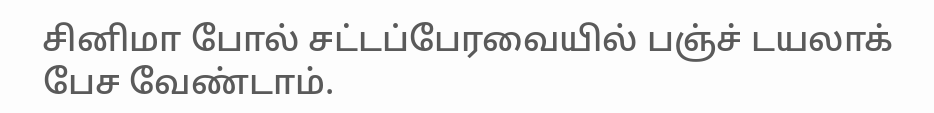சினிமா போல் சட்டப்பேரவையில் பஞ்ச் டயலாக் பேச வேண்டாம்.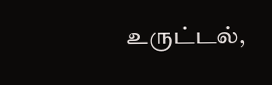உருட்டல்,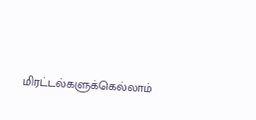மிரட்டல்களுக்கெல்லாம்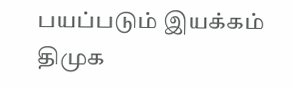பயப்படும் இயக்கம் திமுக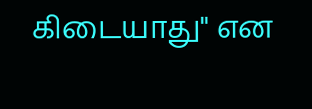கிடையாது" என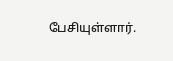பேசியுள்ளார்.